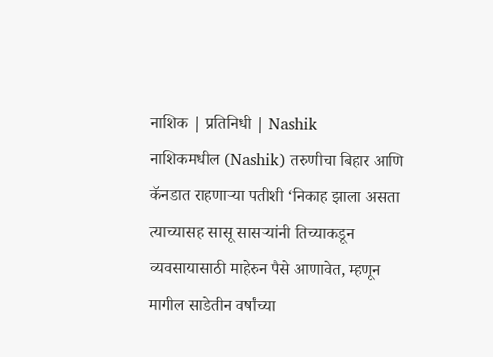नाशिक | प्रतिनिधी | Nashik
नाशिकमधील (Nashik) तरुणीचा बिहार आणि कॅनडात राहणाऱ्या पतीशी ‘निकाह झाला असता त्याच्यासह सासू सासऱ्यांनी तिच्याकडून व्यवसायासाठी माहेरुन पैसे आणावेत, म्हणून मागील साडेतीन वर्षांच्या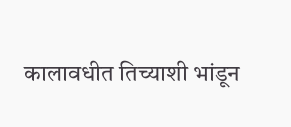कालावधीत तिच्याशी भांडून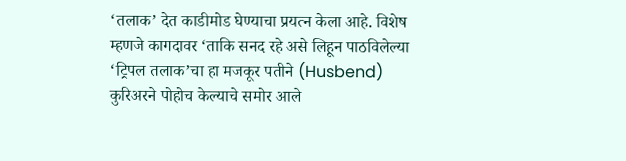‘तलाक’ देत काडीमोड घेण्याचा प्रयत्न केला आहे. विशेष म्हणजे कागदावर ‘ताकि सनद रहे असे लिहून पाठविलेल्या ‘ट्रिपल तलाक’चा हा मजकूर पतीने (Husbend) कुरिअरने पोहोच केल्याचे समोर आले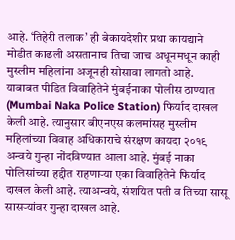आहे. ‘तिहेरी तलाक’ ही बेकायदेशीर प्रथा कायद्याने मोडीत काढली असतानाच तिचा जाच अधूनमधून काही मुस्लीम महिलांना अजूनही सोसावा लागतो आहे.
याबाबत पीडित विवाहितेने मुंबईनाका पोलीस ठाण्यात (Mumbai Naka Police Station) फिर्याद दाखल केली आहे. त्यानुसार बीएनएस कलमांसह मुस्लीम महिलांच्या विवाह अधिकाराचे संरक्षण कायदा २०१९ अन्वये गुन्हा नोंदविण्यात आला आहे. मुंबई नाका पोलिसांच्या हद्दीत राहणाऱ्या एका विवाहितेने फिर्याद दाखल केली आहे. त्याअन्वये, संशयित पती व तिच्या सासू सासऱ्यांवर गुन्हा दाखल आहे.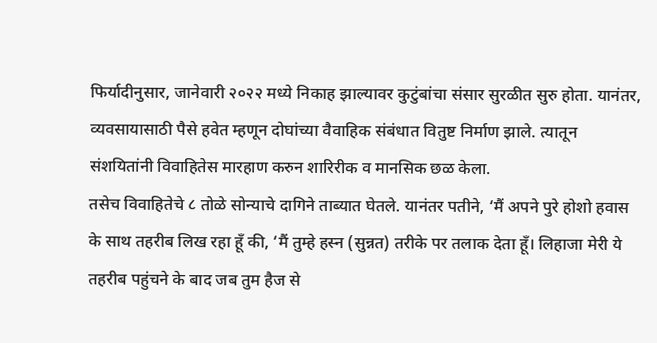फिर्यादीनुसार, जानेवारी २०२२ मध्ये निकाह झाल्यावर कुटुंबांचा संसार सुरळीत सुरु होता. यानंतर, व्यवसायासाठी पैसे हवेत म्हणून दोघांच्या वैवाहिक संबंधात वितुष्ट निर्माण झाले. त्यातून संशयितांनी विवाहितेस मारहाण करुन शारिरीक व मानसिक छळ केला.
तसेच विवाहितेचे ८ तोळे सोन्याचे दागिने ताब्यात घेतले. यानंतर पतीने, ‘मैं अपने पुरे होशो हवास के साथ तहरीब लिख रहा हूँ की, ‘मैं तुम्हे हस्न (सुन्नत) तरीके पर तलाक देता हूँ। लिहाजा मेरी ये तहरीब पहुंचने के बाद जब तुम हैज से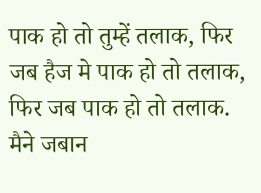पाक हो तो तुम्हें तलाक, फिर जब हैज मे पाक हो तो तलाक, फिर जब पाक हो तो तलाक. मैने जबान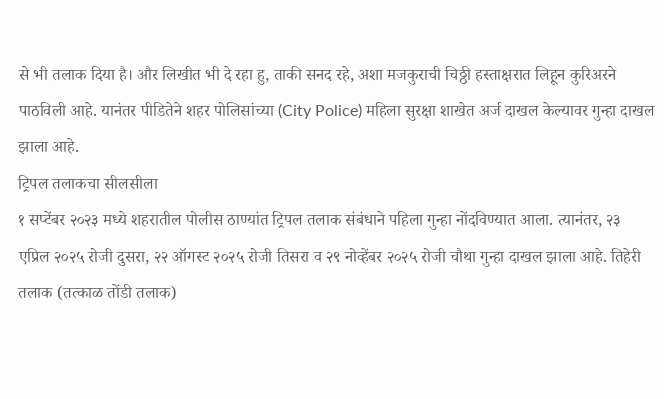से भी तलाक दिया है। और लिखीत भी दे रहा हु, ताकी सनद रहे, अशा मजकुराची चिठ्ठी हस्ताक्षरात लिहून कुरिअरने पाठविली आहे. यानंतर पीडितेने शहर पोलिसांच्या (City Police) महिला सुरक्षा शाखेत अर्ज दाखल केल्यावर गुन्हा दाखल झाला आहे.
ट्रिपल तलाकचा सीलसीला
१ सप्टेंबर २०२३ मध्ये शहरातील पोलीस ठाण्यांत ट्रिपल तलाक संबंधाने पहिला गुन्हा नोंदविण्यात आला. त्यानंतर, २३ एप्रिल २०२५ रोजी दुसरा, २२ ऑगस्ट २०२५ रोजी तिसरा व २९ नोव्हेंबर २०२५ रोजी चौथा गुन्हा दाखल झाला आहे. तिहेरी तलाक (तत्काळ तोंडी तलाक)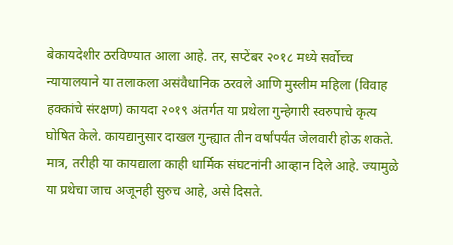बेकायदेशीर ठरविण्यात आला आहे. तर, सप्टेंबर २०१८ मध्ये सर्वोच्च न्यायालयाने या तलाकला असंवैधानिक ठरवले आणि मुस्लीम महिला (विवाह हक्कांचे संरक्षण) कायदा २०१९ अंतर्गत या प्रथेला गुन्हेगारी स्वरुपाचे कृत्य घोषित केले. कायद्यानुसार दाखल गुन्ह्यात तीन वर्षांपर्यंत जेलवारी होऊ शकते. मात्र, तरीही या कायद्याला काही धार्मिक संघटनांनी आव्हान दिले आहे. ज्यामुळे या प्रथेचा जाच अजूनही सुरुच आहे, असे दिसते.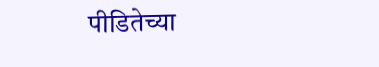पीडितेच्या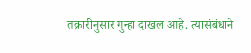तक्रारीनुसार गुन्हा दाखल आहे. त्यासंबंधाने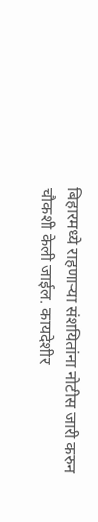बिहारमध्ये राहणाऱ्या संशयितांना नोटीस जारी करुन चौकशी केली जाईल. कायदेशीर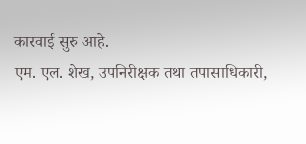कारवाई सुरु आहे.
एम. एल. शेख, उपनिरीक्षक तथा तपासाधिकारी,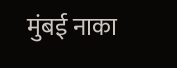मुंबई नाका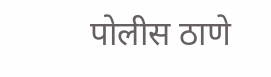पोलीस ठाणे